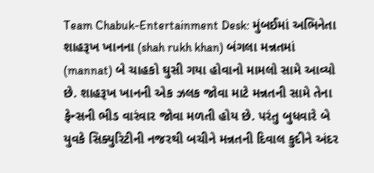Team Chabuk-Entertainment Desk: મુંબઈમાં અભિનેતા શાહરૂખ ખાનના (shah rukh khan) બંગલા મન્નતમાં (mannat) બે ચાહકો ઘુસી ગયા હોવાનો મામલો સામે આવ્યો છે. શાહરૂખ ખાનની એક ઝલક જોવા માટે મન્નતની સામે તેના ફેન્સની ભીડ વારંવાર જોવા મળતી હોય છે. પરંતુ બુધવારે બે યુવકે સિક્યુરિટીની નજરથી બચીને મન્નતની દિવાલ કુદીને અંદર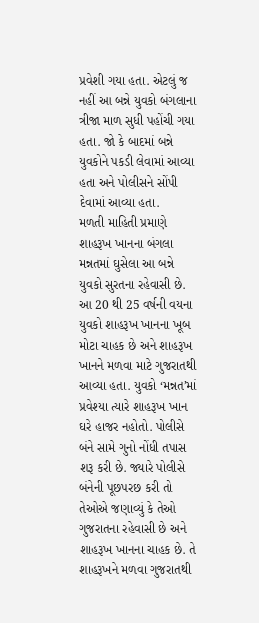પ્રવેશી ગયા હતા. એટલું જ નહીં આ બન્ને યુવકો બંગલાના ત્રીજા માળ સુધી પહોંચી ગયા હતા. જો કે બાદમાં બન્ને યુવકોને પકડી લેવામાં આવ્યા હતા અને પોલીસને સોંપી દેવામાં આવ્યા હતા.
મળતી માહિતી પ્રમાણે શાહરૂખ ખાનના બંગલા મન્નતમાં ઘુસેલા આ બન્ને યુવકો સુરતના રહેવાસી છે. આ 20 થી 25 વર્ષની વયના યુવકો શાહરૂખ ખાનના ખૂબ મોટા ચાહક છે અને શાહરૂખ ખાનને મળવા માટે ગુજરાતથી આવ્યા હતા. યુવકો ‘મન્નત’માં પ્રવેશ્યા ત્યારે શાહરૂખ ખાન ઘરે હાજર નહોતો. પોલીસે બંને સામે ગુનો નોંધી તપાસ શરૂ કરી છે. જ્યારે પોલીસે બંનેની પૂછપરછ કરી તો તેઓએ જણાવ્યું કે તેઓ ગુજરાતના રહેવાસી છે અને શાહરૂખ ખાનના ચાહક છે. તે શાહરૂખને મળવા ગુજરાતથી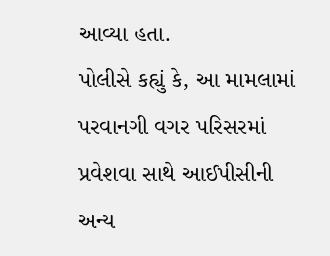આવ્યા હતા.
પોલીસે કહ્યું કે, આ મામલામાં પરવાનગી વગર પરિસરમાં પ્રવેશવા સાથે આઈપીસીની અન્ય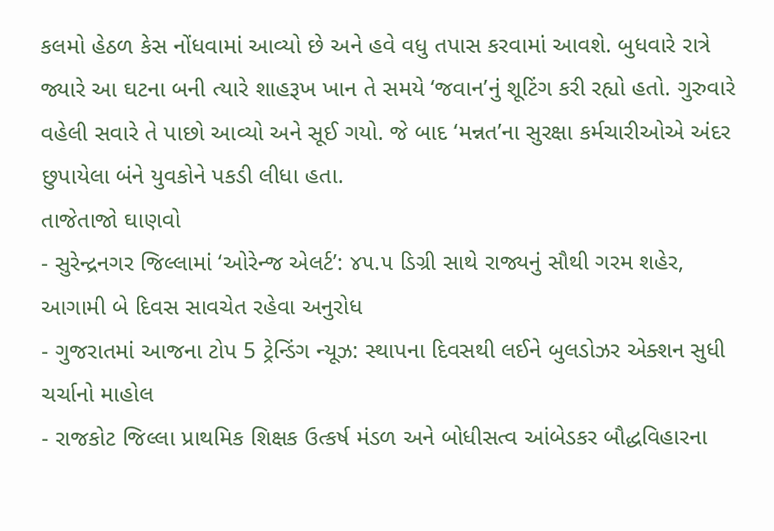કલમો હેઠળ કેસ નોંધવામાં આવ્યો છે અને હવે વધુ તપાસ કરવામાં આવશે. બુધવારે રાત્રે જ્યારે આ ઘટના બની ત્યારે શાહરૂખ ખાન તે સમયે ‘જવાન’નું શૂટિંગ કરી રહ્યો હતો. ગુરુવારે વહેલી સવારે તે પાછો આવ્યો અને સૂઈ ગયો. જે બાદ ‘મન્નત’ના સુરક્ષા કર્મચારીઓએ અંદર છુપાયેલા બંને યુવકોને પકડી લીધા હતા.
તાજેતાજો ઘાણવો
- સુરેન્દ્રનગર જિલ્લામાં ‘ઓરેન્જ એલર્ટ’: ૪૫.૫ ડિગ્રી સાથે રાજ્યનું સૌથી ગરમ શહેર, આગામી બે દિવસ સાવચેત રહેવા અનુરોધ
- ગુજરાતમાં આજના ટોપ 5 ટ્રેન્ડિંગ ન્યૂઝ: સ્થાપના દિવસથી લઈને બુલડોઝર એક્શન સુધી ચર્ચાનો માહોલ
- રાજકોટ જિલ્લા પ્રાથમિક શિક્ષક ઉત્કર્ષ મંડળ અને બોધીસત્વ આંબેડકર બૌદ્ધવિહારના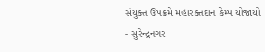સંયુક્ત ઉપક્રમે મહારક્તદાન કેમ્પ યોજાયો
- સુરેન્દ્રનગર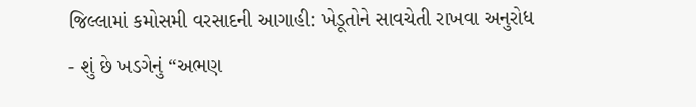જિલ્લામાં કમોસમી વરસાદની આગાહી: ખેડૂતોને સાવચેતી રાખવા અનુરોધ
- શું છે ખડગેનું “અભણ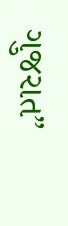ગુજરાત”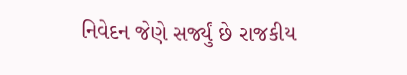નિવેદન જેણે સર્જ્યું છે રાજકીય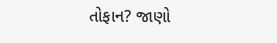તોફાન? જાણો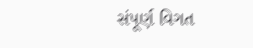સંપૂર્ણ વિગત